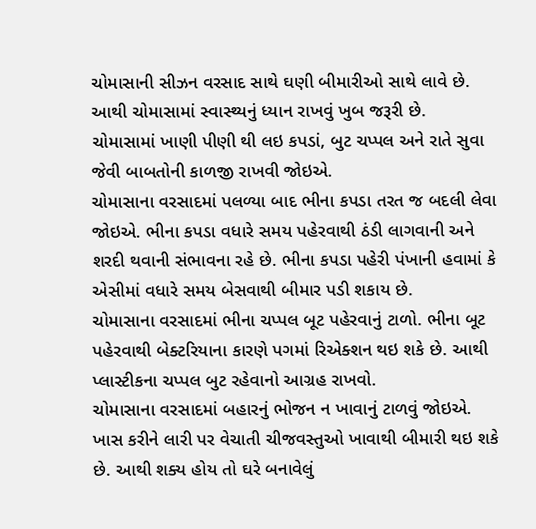ચોમાસાની સીઝન વરસાદ સાથે ઘણી બીમારીઓ સાથે લાવે છે. આથી ચોમાસામાં સ્વાસ્થ્યનું ધ્યાન રાખવું ખુબ જરૂરી છે.
ચોમાસામાં ખાણી પીણી થી લઇ કપડાં, બુટ ચપ્પલ અને રાતે સુવા જેવી બાબતોની કાળજી રાખવી જોઇએ.
ચોમાસાના વરસાદમાં પલળ્યા બાદ ભીના કપડા તરત જ બદલી લેવા જોઇએ. ભીના કપડા વધારે સમય પહેરવાથી ઠંડી લાગવાની અને શરદી થવાની સંભાવના રહે છે. ભીના કપડા પહેરી પંખાની હવામાં કે એસીમાં વધારે સમય બેસવાથી બીમાર પડી શકાય છે.
ચોમાસાના વરસાદમાં ભીના ચપ્પલ બૂટ પહેરવાનું ટાળો. ભીના બૂટ પહેરવાથી બેક્ટરિયાના કારણે પગમાં રિએક્શન થઇ શકે છે. આથી પ્લાસ્ટીકના ચપ્પલ બુટ રહેવાનો આગ્રહ રાખવો.
ચોમાસાના વરસાદમાં બહારનું ભોજન ન ખાવાનું ટાળવું જોઇએ. ખાસ કરીને લારી પર વેચાતી ચીજવસ્તુઓ ખાવાથી બીમારી થઇ શકે છે. આથી શક્ય હોય તો ઘરે બનાવેલું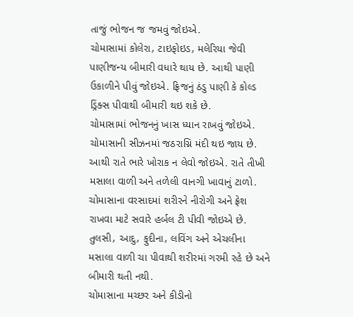તાજું ભોજન જ જમવું જોઇએ.
ચોમાસામાં કોલેરા, ટાઇફોઇડ, મલેરિયા જેવી પાણીજન્ય બીમારી વધારે થાય છે. આથી પાણી ઉકાળીને પીવું જોઇએ. ફ્રિજનું ઠંડુ પાણી કે કોલ્ડ ડ્રિંક્સ પીવાથી બીમારી થઇ શકે છે.
ચોમાસામાં ભોજનનું ખાસ ધ્યાન રાખવું જોઇએ. ચોમાસાની સીઝનમાં જઠરાગ્નિ મંદી થઇ જાય છે. આથી રાતે ભારે ખોરાક ન લેવો જોઇએ. રાતે તીખી મસાલા વાળી અને તળેલી વાનગી ખાવાનું ટાળો.
ચોમાસાના વરસાદમાં શરીરને નીરોગી અને ફ્રેશ રાખવા માટે સવારે હર્બલ ટી પીવી જોઇએ છે. તુલસી, આદુ, ફુદીના, લવિંગ અને એચલીના મસાલા વાળી ચા પીવાથી શરીરમાં ગરમી રહે છે અને બીમારી થતી નથી.
ચોમાસાના મચ્છર અને કીડીનો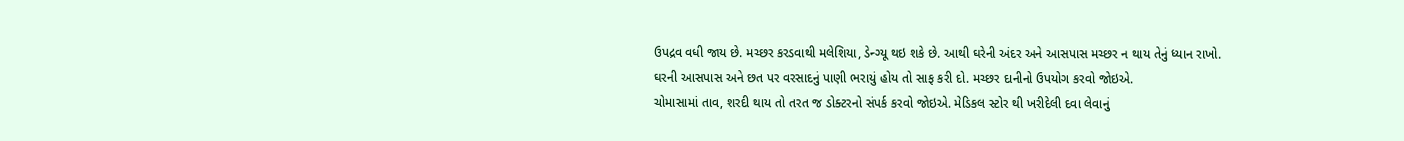ઉપદ્રવ વધી જાય છે. મચ્છર કરડવાથી મલેશિયા, ડેન્ગ્યૂ થઇ શકે છે. આથી ઘરેની અંદર અને આસપાસ મચ્છર ન થાય તેનું ધ્યાન રાખો. ઘરની આસપાસ અને છત પર વરસાદનું પાણી ભરાયું હોય તો સાફ કરી દો. મચ્છર દાનીનો ઉપયોગ કરવો જોઇએ.
ચોમાસામાં તાવ, શરદી થાય તો તરત જ ડોક્ટરનો સંપર્ક કરવો જોઇએ. મેડિકલ સ્ટોર થી ખરીદેલી દવા લેવાનું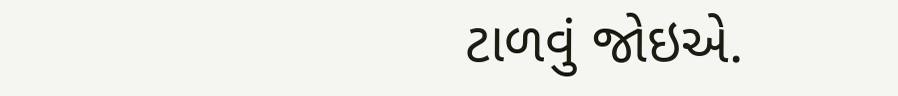ટાળવું જોઇએ.